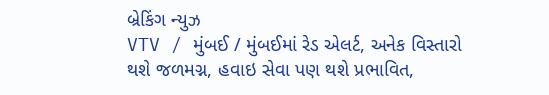બ્રેકિંગ ન્યુઝ
VTV / મુંબઈ / મુંબઈમાં રેડ એલર્ટ, અનેક વિસ્તારો થશે જળમગ્ન, હવાઇ સેવા પણ થશે પ્રભાવિત,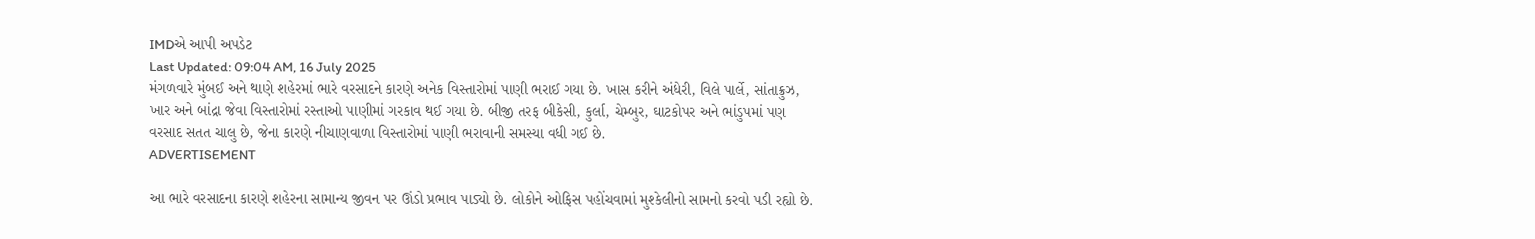IMDએ આપી અપડેટ
Last Updated: 09:04 AM, 16 July 2025
મંગળવારે મુંબઈ અને થાણે શહેરમાં ભારે વરસાદને કારણે અનેક વિસ્તારોમાં પાણી ભરાઈ ગયા છે. ખાસ કરીને અંધેરી, વિલે પાર્લે, સાંતાક્રુઝ, ખાર અને બાંદ્રા જેવા વિસ્તારોમાં રસ્તાઓ પાણીમાં ગરકાવ થઈ ગયા છે. બીજી તરફ બીકેસી, કુર્લા, ચેમ્બુર, ઘાટકોપર અને ભાંડુપમાં પણ વરસાદ સતત ચાલુ છે, જેના કારણે નીચાણવાળા વિસ્તારોમાં પાણી ભરાવાની સમસ્યા વધી ગઈ છે.
ADVERTISEMENT

આ ભારે વરસાદના કારણે શહેરના સામાન્ય જીવન પર ઊંડો પ્રભાવ પાડ્યો છે. લોકોને ઓફિસ પહોંચવામાં મુશ્કેલીનો સામનો કરવો પડી રહ્યો છે.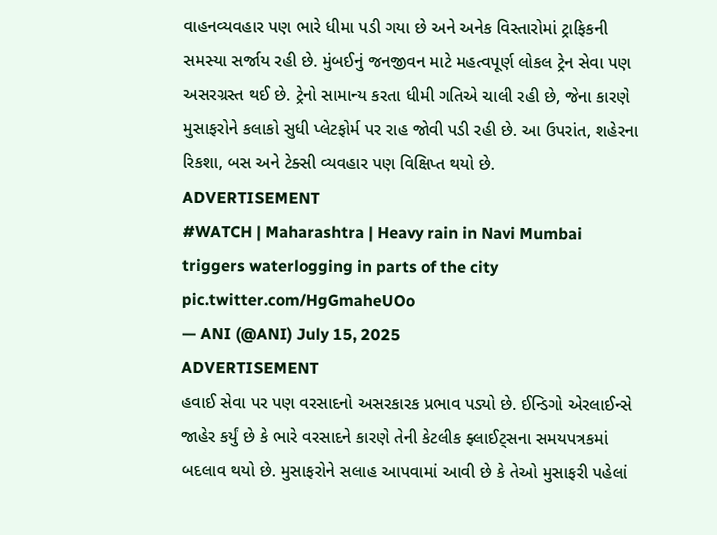વાહનવ્યવહાર પણ ભારે ધીમા પડી ગયા છે અને અનેક વિસ્તારોમાં ટ્રાફિકની સમસ્યા સર્જાય રહી છે. મુંબઈનું જનજીવન માટે મહત્વપૂર્ણ લોકલ ટ્રેન સેવા પણ અસરગ્રસ્ત થઈ છે. ટ્રેનો સામાન્ય કરતા ધીમી ગતિએ ચાલી રહી છે, જેના કારણે મુસાફરોને કલાકો સુધી પ્લેટફોર્મ પર રાહ જોવી પડી રહી છે. આ ઉપરાંત, શહેરના રિકશા, બસ અને ટેક્સી વ્યવહાર પણ વિક્ષિપ્ત થયો છે.
ADVERTISEMENT
#WATCH | Maharashtra | Heavy rain in Navi Mumbai triggers waterlogging in parts of the city pic.twitter.com/HgGmaheUOo
— ANI (@ANI) July 15, 2025
ADVERTISEMENT
હવાઈ સેવા પર પણ વરસાદનો અસરકારક પ્રભાવ પડ્યો છે. ઈન્ડિગો એરલાઈન્સે જાહેર કર્યું છે કે ભારે વરસાદને કારણે તેની કેટલીક ફ્લાઈટ્સના સમયપત્રકમાં બદલાવ થયો છે. મુસાફરોને સલાહ આપવામાં આવી છે કે તેઓ મુસાફરી પહેલાં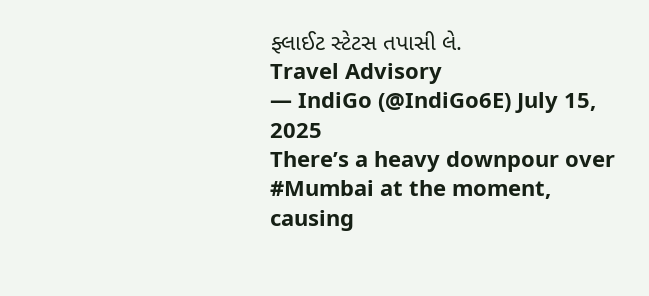ફ્લાઈટ સ્ટેટસ તપાસી લે.
Travel Advisory
— IndiGo (@IndiGo6E) July 15, 2025
There’s a heavy downpour over #Mumbai at the moment, causing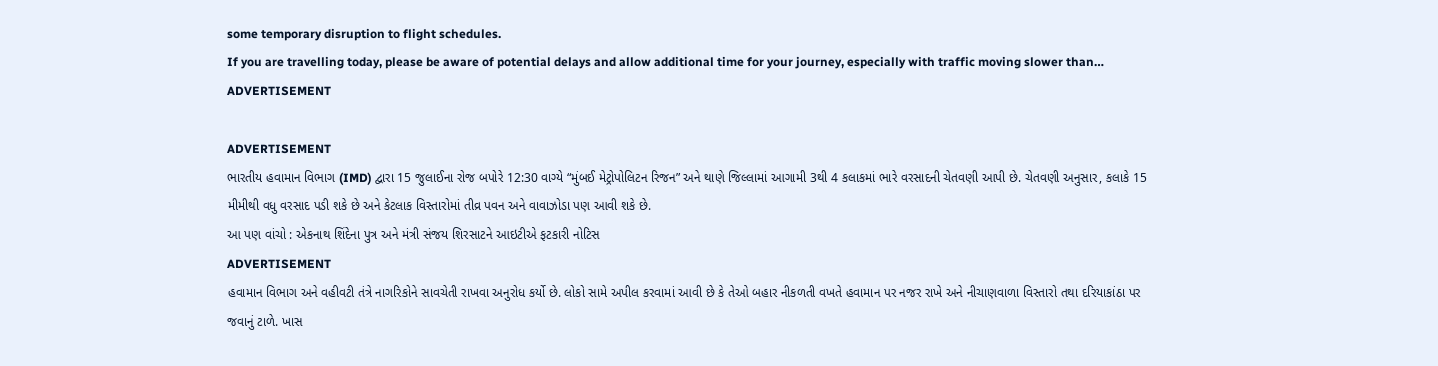some temporary disruption to flight schedules.
If you are travelling today, please be aware of potential delays and allow additional time for your journey, especially with traffic moving slower than…
ADVERTISEMENT

ADVERTISEMENT
ભારતીય હવામાન વિભાગ (IMD) દ્વારા 15 જુલાઈના રોજ બપોરે 12:30 વાગ્યે “મુંબઈ મેટ્રોપોલિટન રિજન” અને થાણે જિલ્લામાં આગામી 3થી 4 કલાકમાં ભારે વરસાદની ચેતવણી આપી છે. ચેતવણી અનુસાર, કલાકે 15 મીમીથી વધુ વરસાદ પડી શકે છે અને કેટલાક વિસ્તારોમાં તીવ્ર પવન અને વાવાઝોડા પણ આવી શકે છે.
આ પણ વાંચો : એકનાથ શિંદેના પુત્ર અને મંત્રી સંજય શિરસાટને આઇટીએ ફટકારી નોટિસ
ADVERTISEMENT
હવામાન વિભાગ અને વહીવટી તંત્રે નાગરિકોને સાવચેતી રાખવા અનુરોધ કર્યો છે. લોકો સામે અપીલ કરવામાં આવી છે કે તેઓ બહાર નીકળતી વખતે હવામાન પર નજર રાખે અને નીચાણવાળા વિસ્તારો તથા દરિયાકાંઠા પર જવાનું ટાળે. ખાસ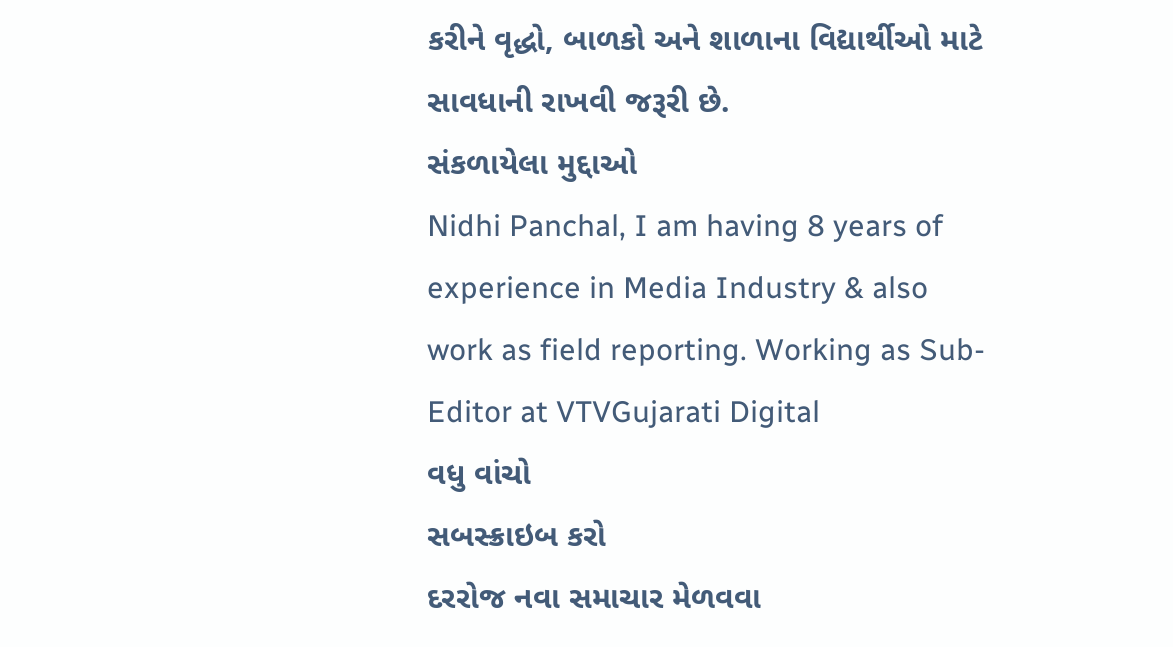કરીને વૃદ્ધો, બાળકો અને શાળાના વિદ્યાર્થીઓ માટે સાવધાની રાખવી જરૂરી છે.
સંકળાયેલા મુદ્દાઓ
Nidhi Panchal, I am having 8 years of experience in Media Industry & also work as field reporting. Working as Sub-Editor at VTVGujarati Digital
વધુ વાંચો
સબસ્ક્રાઇબ કરો
દરરોજ નવા સમાચાર મેળવવા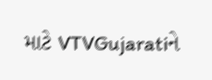માટે VTVGujaratiને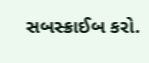સબસ્ક્રાઈબ કરો.